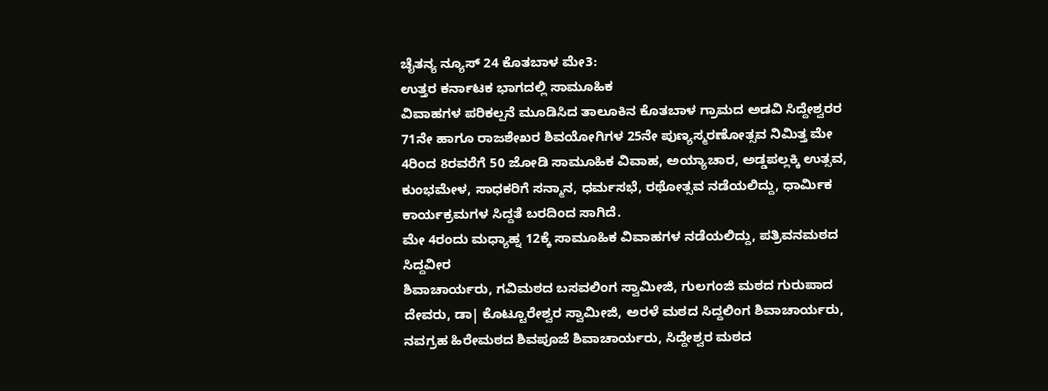ಚೈತನ್ಯ ನ್ಯೂಸ್ 24 ಕೊತಬಾಳ ಮೇ3:
ಉತ್ತರ ಕರ್ನಾಟಕ ಭಾಗದಲ್ಲಿ ಸಾಮೂಹಿಕ
ವಿವಾಹಗಳ ಪರಿಕಲ್ಪನೆ ಮೂಡಿಸಿದ ತಾಲೂಕಿನ ಕೊತಬಾಳ ಗ್ರಾಮದ ಅಡವಿ ಸಿದ್ದೇಶ್ವರರ 71ನೇ ಹಾಗೂ ರಾಜಶೇಖರ ಶಿವಯೋಗಿಗಳ 25ನೇ ಪುಣ್ಯಸ್ಮರಣೋತ್ಸವ ನಿಮಿತ್ತ ಮೇ 4ರಿಂದ 8ರವರೆಗೆ 50 ಜೋಡಿ ಸಾಮೂಹಿಕ ವಿವಾಹ, ಅಯ್ಯಾಚಾರ, ಅಡ್ಡಪಲ್ಲಕ್ಕಿ ಉತ್ಸವ, ಕುಂಭಮೇಳ, ಸಾಧಕರಿಗೆ ಸನ್ಮಾನ, ಧರ್ಮಸಭೆ, ರಥೋತ್ಸವ ನಡೆಯಲಿದ್ದು, ಧಾರ್ಮಿಕ ಕಾರ್ಯಕ್ರಮಗಳ ಸಿದ್ದತೆ ಬರದಿಂದ ಸಾಗಿದೆ.
ಮೇ 4ರಂದು ಮಧ್ಯಾಹ್ನ 12ಕ್ಕೆ ಸಾಮೂಹಿಕ ವಿವಾಹಗಳ ನಡೆಯಲಿದ್ದು, ಪತ್ರಿವನಮಠದ ಸಿದ್ದವೀರ
ಶಿವಾಚಾರ್ಯರು, ಗವಿಮಠದ ಬಸವಲಿಂಗ ಸ್ವಾಮೀಜಿ, ಗುಲಗಂಜಿ ಮಠದ ಗುರುಪಾದ ದೇವರು, ಡಾ| ಕೊಟ್ಟೂರೇಶ್ವರ ಸ್ವಾಮೀಜಿ, ಅರಳೆ ಮಠದ ಸಿದ್ದಲಿಂಗ ಶಿವಾಚಾರ್ಯರು, ನವಗ್ರಹ ಹಿರೇಮಠದ ಶಿವಪೂಜೆ ಶಿವಾಚಾರ್ಯರು, ಸಿದ್ದೇಶ್ವರ ಮಠದ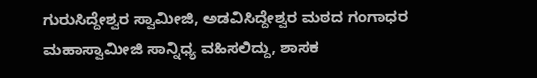ಗುರುಸಿದ್ದೇಶ್ವರ ಸ್ವಾಮೀಜಿ, ಅಡವಿಸಿದ್ದೇಶ್ವರ ಮಠದ ಗಂಗಾಧರ ಮಹಾಸ್ವಾಮೀಜಿ ಸಾನ್ನಿಧ್ಯ ವಹಿಸಲಿದ್ದು, ಶಾಸಕ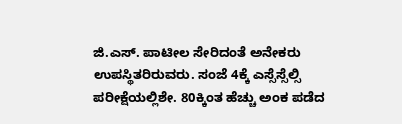ಜಿ.ಎಸ್. ಪಾಟೀಲ ಸೇರಿದಂತೆ ಅನೇಕರು ಉಪಸ್ಥಿತರಿರುವರು. ಸಂಜೆ 4ಕ್ಕೆ ಎಸ್ಸೆಸ್ಸೆಲ್ಸಿ ಪರೀಕ್ಷೆಯಲ್ಲಿಶೇ. 80ಕ್ಕಿಂತ ಹೆಚ್ಚು ಅಂಕ ಪಡೆದ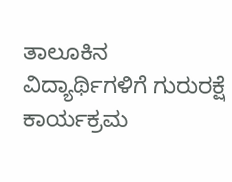ತಾಲೂಕಿನ ವಿದ್ಯಾರ್ಥಿಗಳಿಗೆ ಗುರುರಕ್ಷೆ ಕಾರ್ಯಕ್ರಮ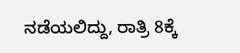ನಡೆಯಲಿದ್ದು, ರಾತ್ರಿ 8ಕ್ಕೆ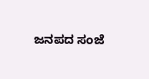ಜನಪದ ಸಂಜೆ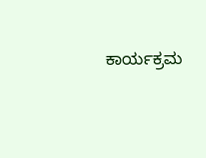ಕಾರ್ಯಕ್ರಮ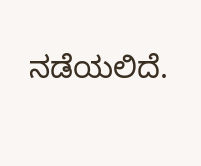ನಡೆಯಲಿದೆ.